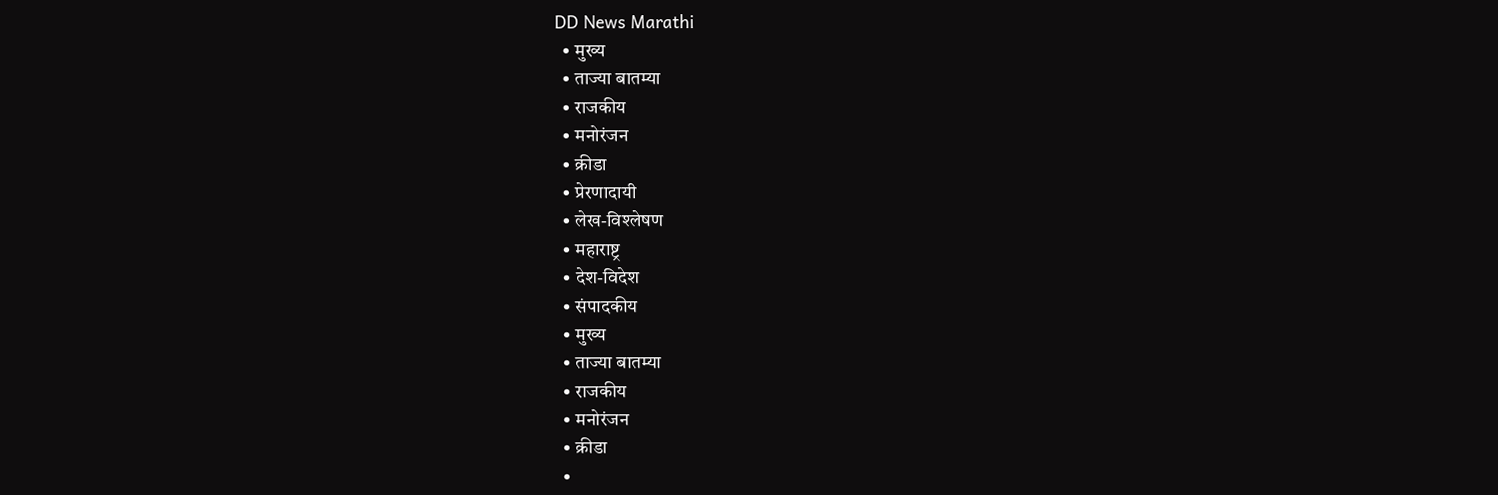DD News Marathi
  • मुख्य
  • ताज्या बातम्या
  • राजकीय
  • मनोरंजन
  • क्रीडा
  • प्रेरणादायी
  • लेख-विश्लेषण
  • महाराष्ट्र
  • देश-विदेश
  • संपादकीय
  • मुख्य
  • ताज्या बातम्या
  • राजकीय
  • मनोरंजन
  • क्रीडा
  •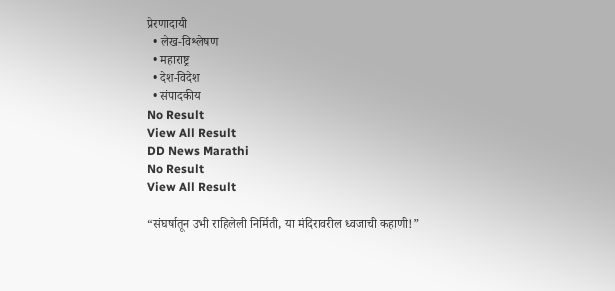प्रेरणादायी
  • लेख-विश्लेषण
  • महाराष्ट्र
  • देश-विदेश
  • संपादकीय
No Result
View All Result
DD News Marathi
No Result
View All Result

“संघर्षातून उभी राहिलेली निर्मिती, या मंदिरावरील ध्वजाची कहाणी!”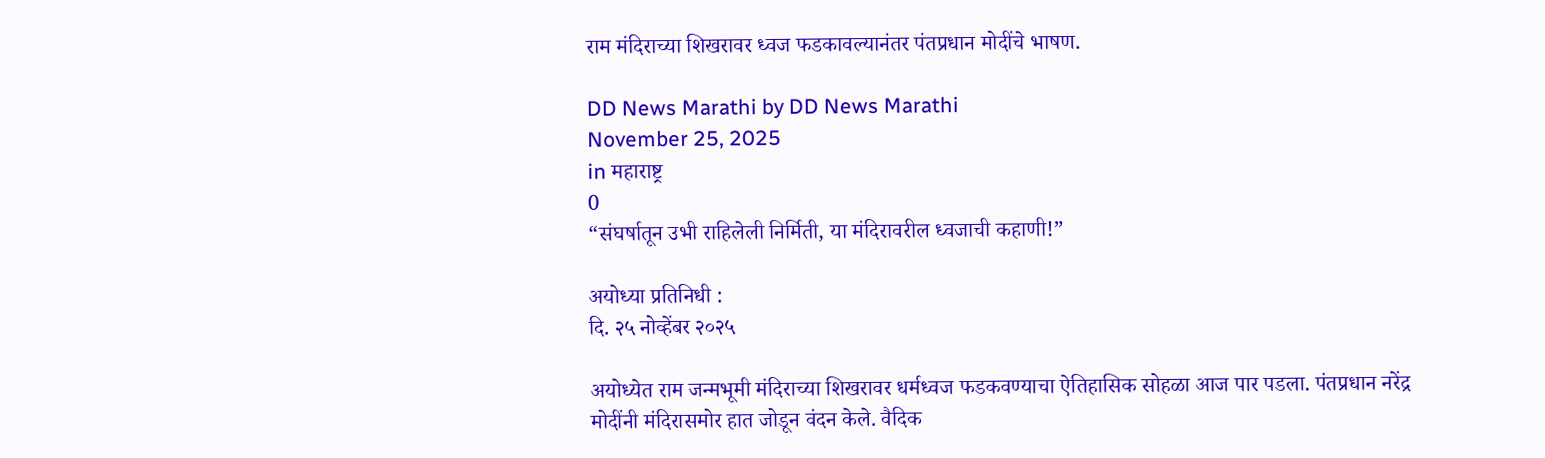राम मंदिराच्या शिखरावर ध्वज फडकावल्यानंतर पंतप्रधान मोदींचे भाषण.

DD News Marathi by DD News Marathi
November 25, 2025
in महाराष्ट्र
0
“संघर्षातून उभी राहिलेली निर्मिती, या मंदिरावरील ध्वजाची कहाणी!”

अयोध्या प्रतिनिधी :
दि. २५ नोव्हेंबर २०२५

अयोध्येत राम जन्मभूमी मंदिराच्या शिखरावर धर्मध्वज फडकवण्याचा ऐतिहासिक सोहळा आज पार पडला. पंतप्रधान नरेंद्र मोदींनी मंदिरासमोर हात जोडून वंदन केले. वैदिक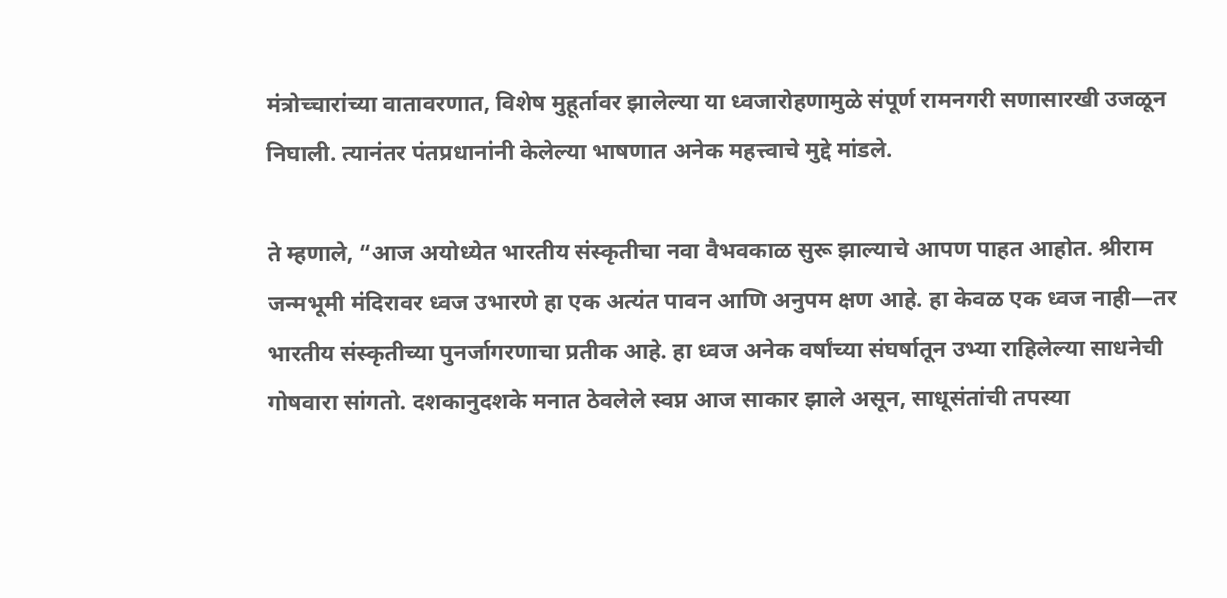मंत्रोच्चारांच्या वातावरणात, विशेष मुहूर्तावर झालेल्या या ध्वजारोहणामुळे संपूर्ण रामनगरी सणासारखी उजळून निघाली. त्यानंतर पंतप्रधानांनी केलेल्या भाषणात अनेक महत्त्वाचे मुद्दे मांडले.

ते म्हणाले, “आज अयोध्येत भारतीय संस्कृतीचा नवा वैभवकाळ सुरू झाल्याचे आपण पाहत आहोत. श्रीराम जन्मभूमी मंदिरावर ध्वज उभारणे हा एक अत्यंत पावन आणि अनुपम क्षण आहे. हा केवळ एक ध्वज नाही—तर भारतीय संस्कृतीच्या पुनर्जागरणाचा प्रतीक आहे. हा ध्वज अनेक वर्षांच्या संघर्षातून उभ्या राहिलेल्या साधनेची गोषवारा सांगतो. दशकानुदशके मनात ठेवलेले स्वप्न आज साकार झाले असून, साधूसंतांची तपस्या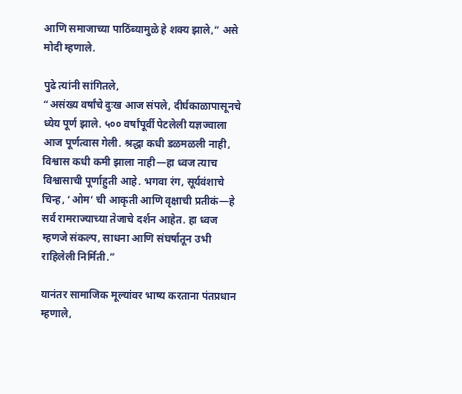आणि समाजाच्या पाठिंब्यामुळे हे शक्य झाले,” असे मोदी म्हणाले.

पुढे त्यांनी सांगितले,
“असंख्य वर्षांचे दुःख आज संपले, दीर्घकाळापासूनचे ध्येय पूर्ण झाले. ५०० वर्षांपूर्वी पेटलेली यज्ञज्वाला आज पूर्णत्वास गेली. श्रद्धा कधी डळमळली नाही, विश्वास कधी कमी झाला नाही—हा ध्वज त्याच विश्वासाची पूर्णाहुती आहे. भगवा रंग, सूर्यवंशाचे चिन्ह, ‘ओम’ ची आकृती आणि वृक्षाची प्रतीकं—हे सर्व रामराज्याच्या तेजाचे दर्शन आहेत. हा ध्वज म्हणजे संकल्प, साधना आणि संघर्षातून उभी राहिलेली निर्मिती.”

यानंतर सामाजिक मूल्यांवर भाष्य करताना पंतप्रधान म्हणाले,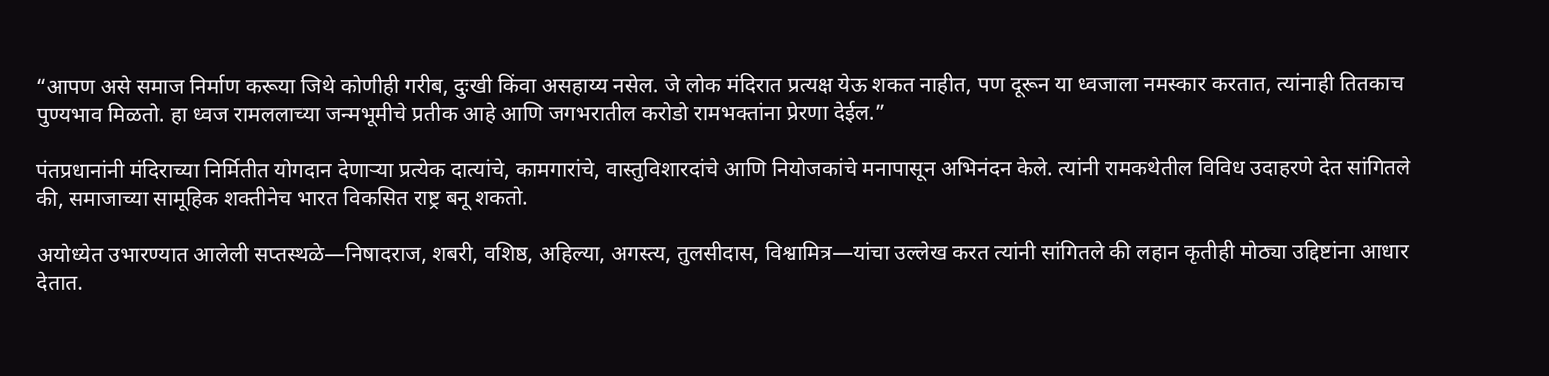“आपण असे समाज निर्माण करूया जिथे कोणीही गरीब, दुःखी किंवा असहाय्य नसेल. जे लोक मंदिरात प्रत्यक्ष येऊ शकत नाहीत, पण दूरून या ध्वजाला नमस्कार करतात, त्यांनाही तितकाच पुण्यभाव मिळतो. हा ध्वज रामललाच्या जन्मभूमीचे प्रतीक आहे आणि जगभरातील करोडो रामभक्तांना प्रेरणा देईल.”

पंतप्रधानांनी मंदिराच्या निर्मितीत योगदान देणाऱ्या प्रत्येक दात्यांचे, कामगारांचे, वास्तुविशारदांचे आणि नियोजकांचे मनापासून अभिनंदन केले. त्यांनी रामकथेतील विविध उदाहरणे देत सांगितले की, समाजाच्या सामूहिक शक्तीनेच भारत विकसित राष्ट्र बनू शकतो.

अयोध्येत उभारण्यात आलेली सप्तस्थळे—निषादराज, शबरी, वशिष्ठ, अहिल्या, अगस्त्य, तुलसीदास, विश्वामित्र—यांचा उल्लेख करत त्यांनी सांगितले की लहान कृतीही मोठ्या उद्दिष्टांना आधार देतात.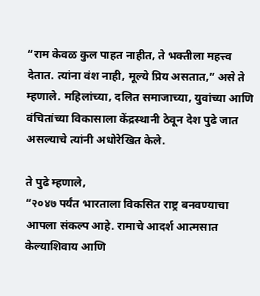“राम केवळ कुल पाहत नाहीत, ते भक्तीला महत्त्व देतात. त्यांना वंश नाही, मूल्ये प्रिय असतात,” असे ते म्हणाले. महिलांच्या, दलित समाजाच्या, युवांच्या आणि वंचितांच्या विकासाला केंद्रस्थानी ठेवून देश पुढे जात असल्याचे त्यांनी अधोरेखित केले.

ते पुढे म्हणाले,
“२०४७ पर्यंत भारताला विकसित राष्ट्र बनवण्याचा आपला संकल्प आहे. रामाचे आदर्श आत्मसात केल्याशिवाय आणि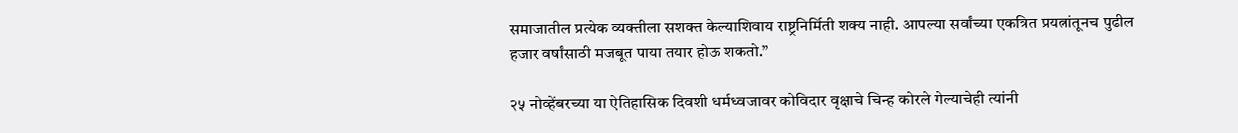समाजातील प्रत्येक व्यक्तीला सशक्त केल्याशिवाय राष्ट्रनिर्मिती शक्य नाही. आपल्या सर्वांच्या एकत्रित प्रयत्नांतूनच पुढील हजार वर्षांसाठी मजबूत पाया तयार होऊ शकतो.”

२५ नोव्हेंबरच्या या ऐतिहासिक दिवशी धर्मध्वजावर कोविदार वृक्षाचे चिन्ह कोरले गेल्याचेही त्यांनी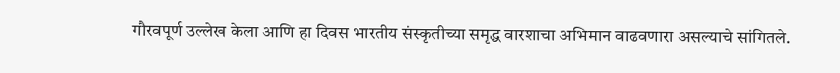गौरवपूर्ण उल्लेख केला आणि हा दिवस भारतीय संस्कृतीच्या समृद्ध वारशाचा अभिमान वाढवणारा असल्याचे सांगितले.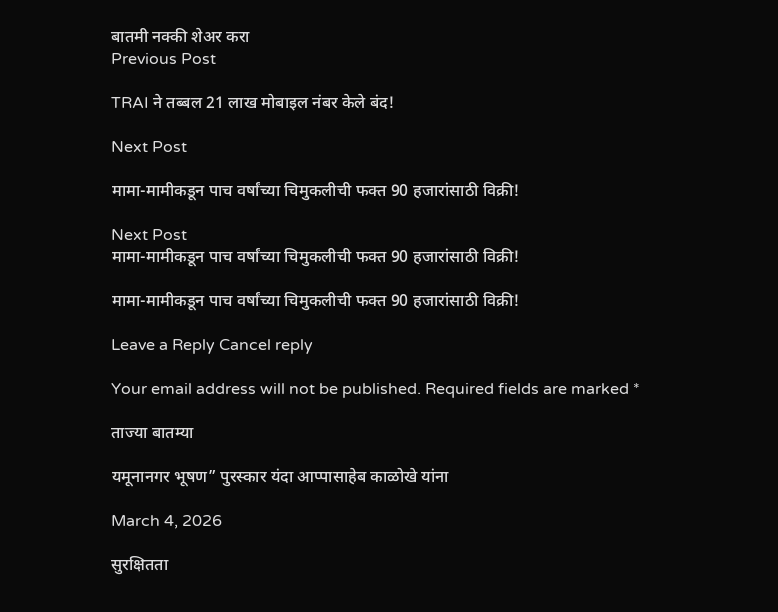बातमी नक्की शेअर करा
Previous Post

TRAI ने तब्बल 21 लाख मोबाइल नंबर केले बंद!

Next Post

मामा-मामीकडून पाच वर्षांच्या चिमुकलीची फक्त 90 हजारांसाठी विक्री!

Next Post
मामा-मामीकडून पाच वर्षांच्या चिमुकलीची फक्त 90 हजारांसाठी विक्री!

मामा-मामीकडून पाच वर्षांच्या चिमुकलीची फक्त 90 हजारांसाठी विक्री!

Leave a Reply Cancel reply

Your email address will not be published. Required fields are marked *

ताज्या बातम्या

यमूनानगर भूषण” पुरस्कार यंदा आप्पासाहेब काळोखे यांना

March 4, 2026

सुरक्षितता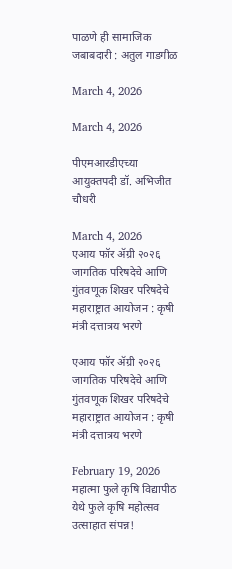पाळणे ही सामाजिक जबाबदारी : अतुल गाडगीळ

March 4, 2026

March 4, 2026

पीएमआरडीएच्या आयुक्तपदी डॉ. अभिजीत चौधरी

March 4, 2026
एआय फॉर ॲग्री २०२६ जागतिक परिषदेचे आणि गुंतवणूक शिखर परिषदेचे महाराष्ट्रात आयोजन : कृषी मंत्री दत्तात्रय भरणे

एआय फॉर ॲग्री २०२६ जागतिक परिषदेचे आणि गुंतवणूक शिखर परिषदेचे महाराष्ट्रात आयोजन : कृषी मंत्री दत्तात्रय भरणे

February 19, 2026
महात्मा फुले कृषि विद्यापीठ येथे फुले कृषि महोत्सव उत्साहात संपन्न!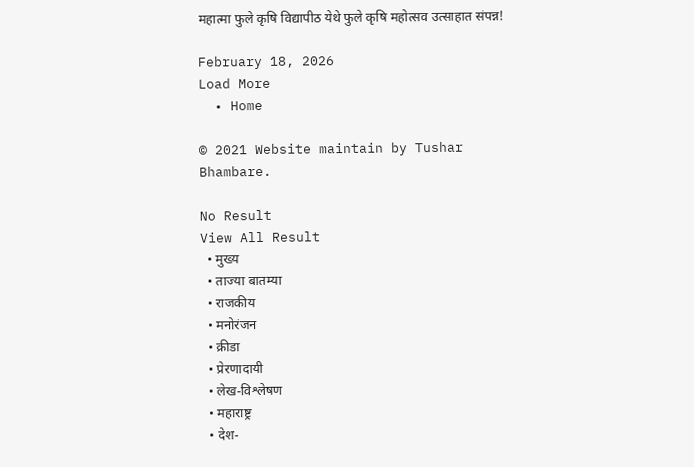महात्मा फुले कृषि विद्यापीठ येथे फुले कृषि महोत्सव उत्साहात संपन्न!

February 18, 2026
Load More
  • Home

© 2021 Website maintain by Tushar Bhambare.

No Result
View All Result
  • मुख्य
  • ताज्या बातम्या
  • राजकीय
  • मनोरंजन
  • क्रीडा
  • प्रेरणादायी
  • लेख-विश्लेषण
  • महाराष्ट्र
  • देश-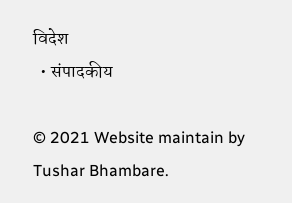विदेश
  • संपादकीय

© 2021 Website maintain by Tushar Bhambare.